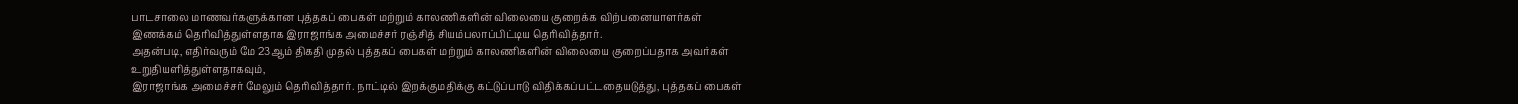பாடசாலை மாணவர்களுக்கான புத்தகப் பைகள் மற்றும் காலணிகளின் விலையை குறைக்க விற்பனையாளர்கள் இணக்கம் தெரிவித்துள்ளதாக இராஜாங்க அமைச்சர் ரஞ்சித் சியம்பலாப்பிட்டிய தெரிவித்தார்.
அதன்படி, எதிர்வரும் மே 23ஆம் திகதி முதல் புத்தகப் பைகள் மற்றும் காலணிகளின் விலையை குறைப்பதாக அவர்கள் உறுதியளித்துள்ளதாகவும்,
இராஜாங்க அமைச்சர் மேலும் தெரிவித்தார். நாட்டில் இறக்குமதிக்கு கட்டுப்பாடு விதிக்கப்பட்டதையடுத்து, புத்தகப் பைகள்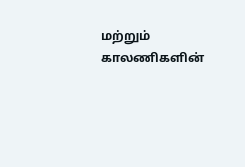மற்றும் காலணிகளின்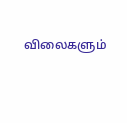விலைகளும்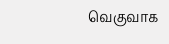வெகுவாக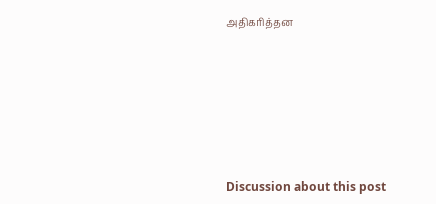அதிகரித்தன








Discussion about this post